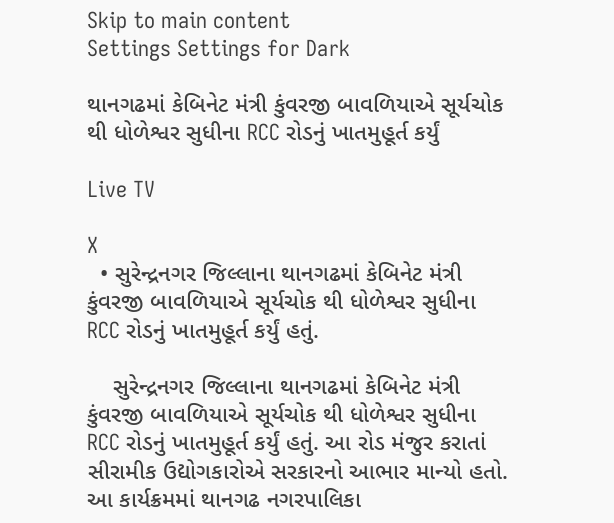Skip to main content
Settings Settings for Dark

થાનગઢમાં કેબિનેટ મંત્રી કુંવરજી બાવળિયાએ સૂર્યચોક થી ધોળેશ્વર સુધીના RCC રોડનું ખાતમુહૂર્ત કર્યું

Live TV

X
  • સુરેન્દ્રનગર જિલ્લાના થાનગઢમાં કેબિનેટ મંત્રી કુંવરજી બાવળિયાએ સૂર્યચોક થી ધોળેશ્વર સુધીના RCC રોડનું ખાતમુહૂર્ત કર્યું હતું.

    સુરેન્દ્રનગર જિલ્લાના થાનગઢમાં કેબિનેટ મંત્રી કુંવરજી બાવળિયાએ સૂર્યચોક થી ધોળેશ્વર સુધીના RCC રોડનું ખાતમુહૂર્ત કર્યું હતું. આ રોડ મંજુર કરાતાં સીરામીક ઉદ્યોગકારોએ સરકારનો આભાર માન્યો હતો. આ કાર્યક્રમમાં થાનગઢ નગરપાલિકા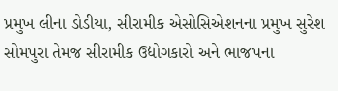પ્રમુખ લીના ડોડીયા, સીરામીક એસોસિએશનના પ્રમુખ સુરેશ સોમપુરા તેમજ સીરામીક ઉદ્યોગકારો અને ભાજપના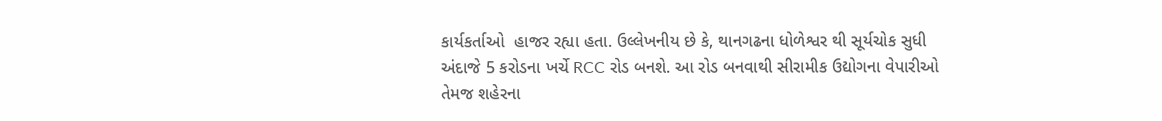કાર્યકર્તાઓ  હાજર રહ્યા હતા. ઉલ્લેખનીય છે કે, થાનગઢના ધોળેશ્વર થી સૂર્યચોક સુધી અંદાજે 5 કરોડના ખર્ચે RCC રોડ બનશે. આ રોડ બનવાથી સીરામીક ઉદ્યોગના વેપારીઓ તેમજ શહેરના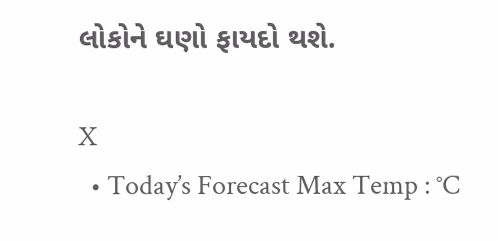લોકોને ઘણો ફાયદો થશે.

X
  • Today’s Forecast Max Temp : °C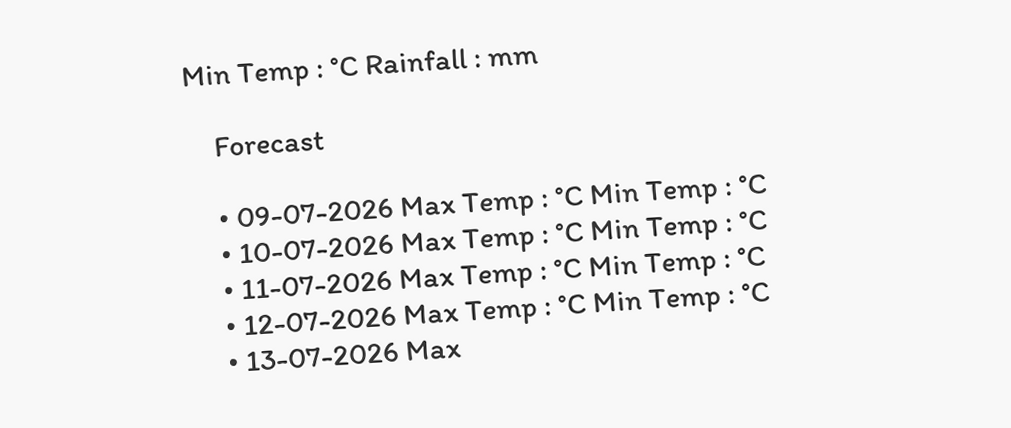Min Temp : °C Rainfall : mm

    Forecast

    • 09-07-2026 Max Temp : °C Min Temp : °C
    • 10-07-2026 Max Temp : °C Min Temp : °C
    • 11-07-2026 Max Temp : °C Min Temp : °C
    • 12-07-2026 Max Temp : °C Min Temp : °C
    • 13-07-2026 Max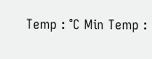Temp : °C Min Temp :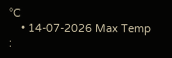°C
    • 14-07-2026 Max Temp :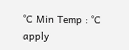°C Min Temp : °C
apply